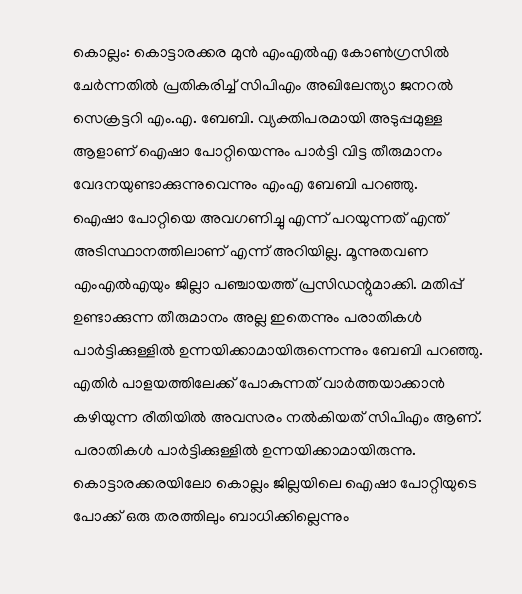കൊല്ലം: കൊട്ടാരക്കര മുൻ എംഎൽഎ കോൺഗ്രസിൽ ചേർന്നതിൽ പ്രതികരിച്ച് സിപിഎം അഖിലേന്ത്യാ ജനറൽ സെക്രട്ടറി എം.എ. ബേബി. വ്യക്തിപരമായി അടുപ്പമുള്ള ആളാണ് ഐഷാ പോറ്റിയെന്നും പാർട്ടി വിട്ട തീരുമാനം വേദനയുണ്ടാക്കുന്നുവെന്നും എംഎ ബേബി പറഞ്ഞു.
ഐഷാ പോറ്റിയെ അവഗണിച്ചു എന്ന് പറയുന്നത് എന്ത് അടിസ്ഥാനത്തിലാണ് എന്ന് അറിയില്ല. മൂന്നുതവണ എംഎൽഎയും ജില്ലാ പഞ്ചായത്ത് പ്രസിഡന്റുമാക്കി. മതിപ്പ് ഉണ്ടാക്കുന്ന തീരുമാനം അല്ല ഇതെന്നും പരാതികൾ പാർട്ടിക്കുള്ളിൽ ഉന്നയിക്കാമായിരുന്നെന്നും ബേബി പറഞ്ഞു.
എതിർ പാളയത്തിലേക്ക് പോകുന്നത് വാർത്തയാക്കാൻ കഴിയുന്ന രീതിയിൽ അവസരം നൽകിയത് സിപിഎം ആണ്. പരാതികൾ പാർട്ടിക്കുള്ളിൽ ഉന്നയിക്കാമായിരുന്നു. കൊട്ടാരക്കരയിലോ കൊല്ലം ജില്ലയിലെ ഐഷാ പോറ്റിയുടെ പോക്ക് ഒരു തരത്തിലും ബാധിക്കില്ലെന്നും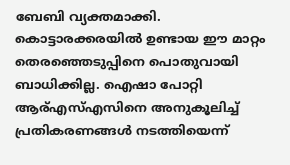ബേബി വ്യക്തമാക്കി.
കൊട്ടാരക്കരയിൽ ഉണ്ടായ ഈ മാറ്റം തെരഞ്ഞെടുപ്പിനെ പൊതുവായി ബാധിക്കില്ല. ഐഷാ പോറ്റി ആര്എസ്എസിനെ അനുകൂലിച്ച് പ്രതികരണങ്ങൾ നടത്തിയെന്ന്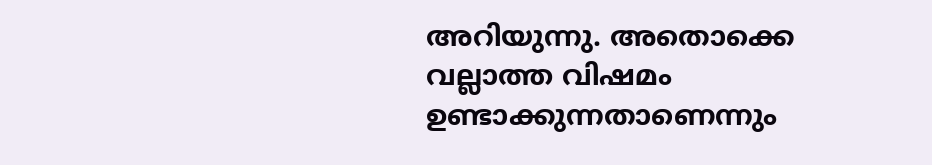അറിയുന്നു. അതൊക്കെ വല്ലാത്ത വിഷമം ഉണ്ടാക്കുന്നതാണെന്നും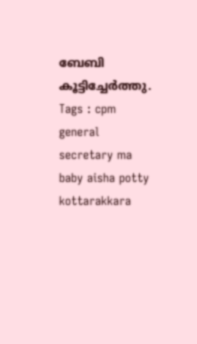ബേബി കൂട്ടിച്ചേർത്തു.
Tags : cpm general secretary ma baby aisha potty kottarakkara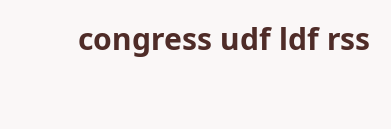congress udf ldf rss